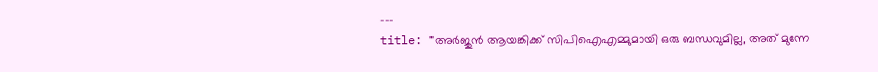---
title: "'അര്‍ജുന്‍ ആയങ്കിക്ക് സിപിഐഎമ്മുമായി ഒരു ബന്ധവുമില്ല, അത് മുന്നേ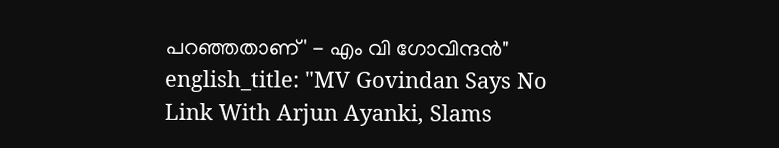പറഞ്ഞതാണ്' - എം വി ഗോവിന്ദന്‍"
english_title: "MV Govindan Says No Link With Arjun Ayanki, Slams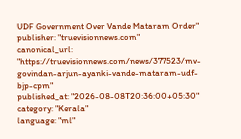UDF Government Over Vande Mataram Order"
publisher: "truevisionnews.com"
canonical_url: "https://truevisionnews.com/news/377523/mv-govindan-arjun-ayanki-vande-mataram-udf-bjp-cpm"
published_at: "2026-08-08T20:36:00+05:30"
category: "Kerala"
language: "ml"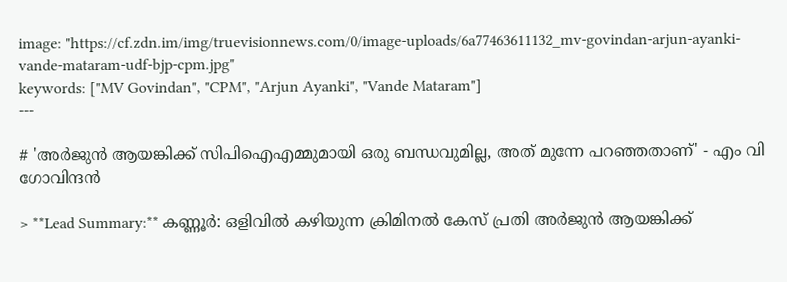image: "https://cf.zdn.im/img/truevisionnews.com/0/image-uploads/6a77463611132_mv-govindan-arjun-ayanki-vande-mataram-udf-bjp-cpm.jpg"
keywords: ["MV Govindan", "CPM", "Arjun Ayanki", "Vande Mataram"]
---

# 'അര്‍ജുന്‍ ആയങ്കിക്ക് സിപിഐഎമ്മുമായി ഒരു ബന്ധവുമില്ല, അത് മുന്നേ പറഞ്ഞതാണ്' - എം വി ഗോവിന്ദന്‍

> **Lead Summary:** കണ്ണൂര്‍: ഒളിവില്‍ കഴിയുന്ന ക്രിമിനൽ കേസ് പ്രതി അര്‍ജുന്‍ ആയങ്കിക്ക്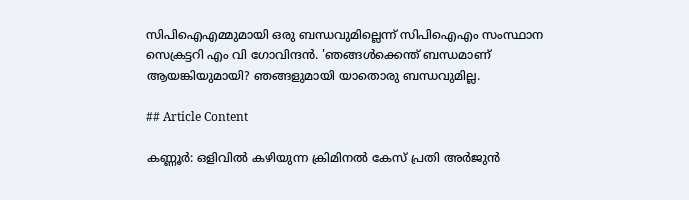സിപിഐഎമ്മുമായി ഒരു ബന്ധവുമില്ലെന്ന് സിപിഐഎം സംസ്ഥാന സെക്രട്ടറി എം വി ഗോവിന്ദന്‍. 'ഞങ്ങള്‍ക്കെന്ത് ബന്ധമാണ് ആയങ്കിയുമായി? ഞങ്ങളുമായി യാതൊരു ബന്ധവുമില്ല.

## Article Content

കണ്ണൂര്‍: ഒളിവില്‍ കഴിയുന്ന ക്രിമിനൽ കേസ് പ്രതി അര്‍ജുന്‍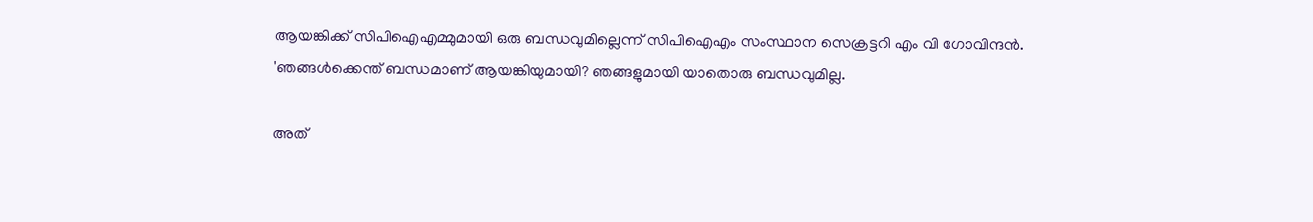ആയങ്കിക്ക് സിപിഐഎമ്മുമായി ഒരു ബന്ധവുമില്ലെന്ന് സിപിഐഎം സംസ്ഥാന സെക്രട്ടറി എം വി ഗോവിന്ദന്‍. 'ഞങ്ങള്‍ക്കെന്ത് ബന്ധമാണ് ആയങ്കിയുമായി? ഞങ്ങളുമായി യാതൊരു ബന്ധവുമില്ല.

അത്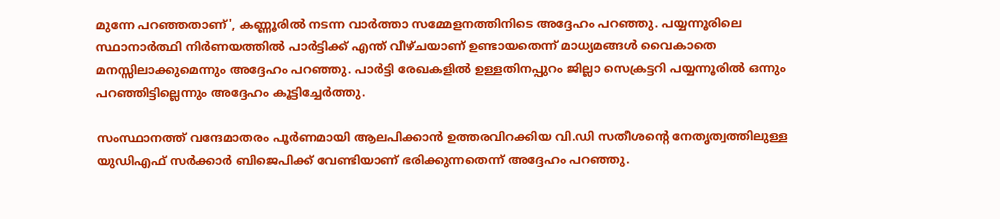മുന്നേ പറഞ്ഞതാണ്', കണ്ണൂരില്‍ നടന്ന വാര്‍ത്താ സമ്മേളനത്തിനിടെ അദ്ദേഹം പറഞ്ഞു. പയ്യന്നൂരിലെ സ്ഥാനാര്‍ത്ഥി നിര്‍ണയത്തില്‍ പാര്‍ട്ടിക്ക് എന്ത് വീഴ്ചയാണ് ഉണ്ടായതെന്ന് മാധ്യമങ്ങള്‍ വൈകാതെ മനസ്സിലാക്കുമെന്നും അദ്ദേഹം പറഞ്ഞു. പാര്‍ട്ടി രേഖകളില്‍ ഉള്ളതിനപ്പുറം ജില്ലാ സെക്രട്ടറി പയ്യന്നൂരില്‍ ഒന്നും പറഞ്ഞിട്ടില്ലെന്നും അദ്ദേഹം കൂട്ടിച്ചേര്‍ത്തു.

സംസ്ഥാനത്ത് വന്ദേമാതരം പൂർണമായി ആലപിക്കാൻ ഉത്തരവിറക്കിയ വി.ഡി സതീശന്റെ നേതൃത്വത്തിലുള്ള യുഡിഎഫ് സർക്കാർ ബിജെപിക്ക് വേണ്ടിയാണ് ഭരിക്കുന്നതെന്ന് അദ്ദേഹം പറഞ്ഞു.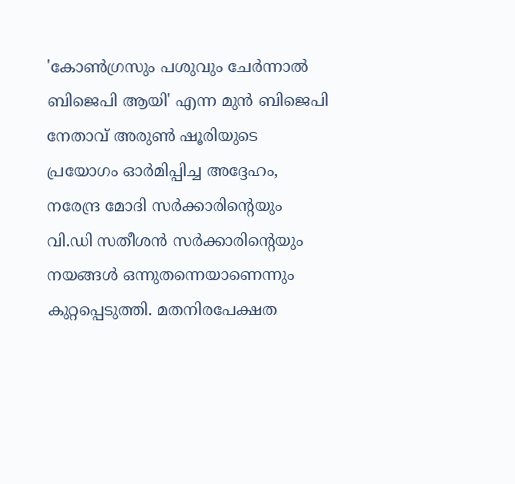'കോൺഗ്രസും പശുവും ചേർന്നാൽ ബിജെപി ആയി' എന്ന മുൻ ബിജെപി നേതാവ് അരുൺ ഷൂരിയുടെ പ്രയോഗം ഓർമിപ്പിച്ച അദ്ദേഹം, നരേന്ദ്ര മോദി സർക്കാരിന്റെയും വി.ഡി സതീശൻ സർക്കാരിന്റെയും നയങ്ങൾ ഒന്നുതന്നെയാണെന്നും കുറ്റപ്പെടുത്തി. മതനിരപേക്ഷത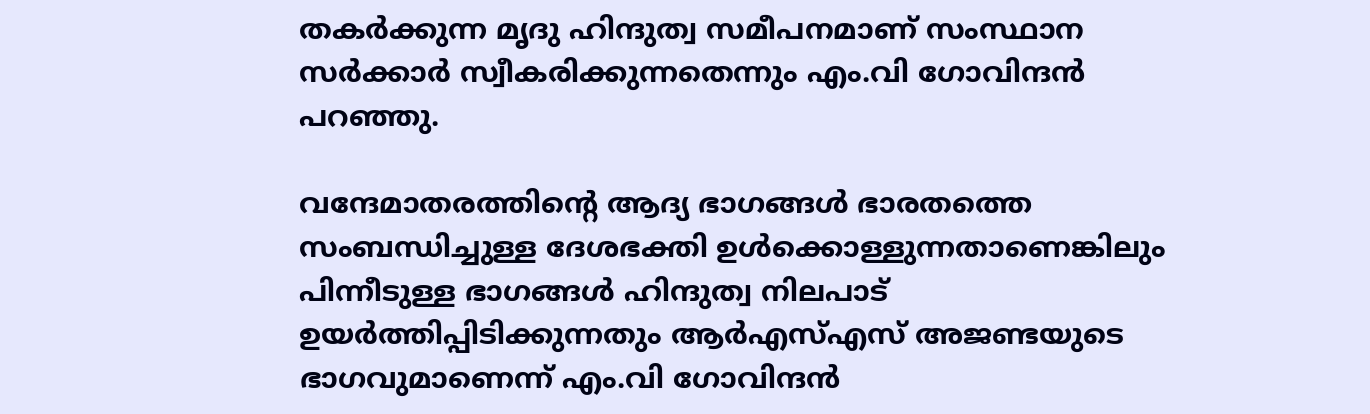തകർക്കുന്ന മൃദു ഹിന്ദുത്വ സമീപനമാണ് സംസ്ഥാന സർക്കാർ സ്വീകരിക്കുന്നതെന്നും എം.വി ഗോവിന്ദൻ പറഞ്ഞു.

വന്ദേമാതരത്തിന്റെ ആദ്യ ഭാഗങ്ങൾ ഭാരതത്തെ സംബന്ധിച്ചുള്ള ദേശഭക്തി ഉൾക്കൊള്ളുന്നതാണെങ്കിലും പിന്നീടുള്ള ഭാഗങ്ങൾ ഹിന്ദുത്വ നിലപാട് ഉയർത്തിപ്പിടിക്കുന്നതും ആർഎസ്എസ് അജണ്ടയുടെ ഭാഗവുമാണെന്ന് എം.വി ഗോവിന്ദൻ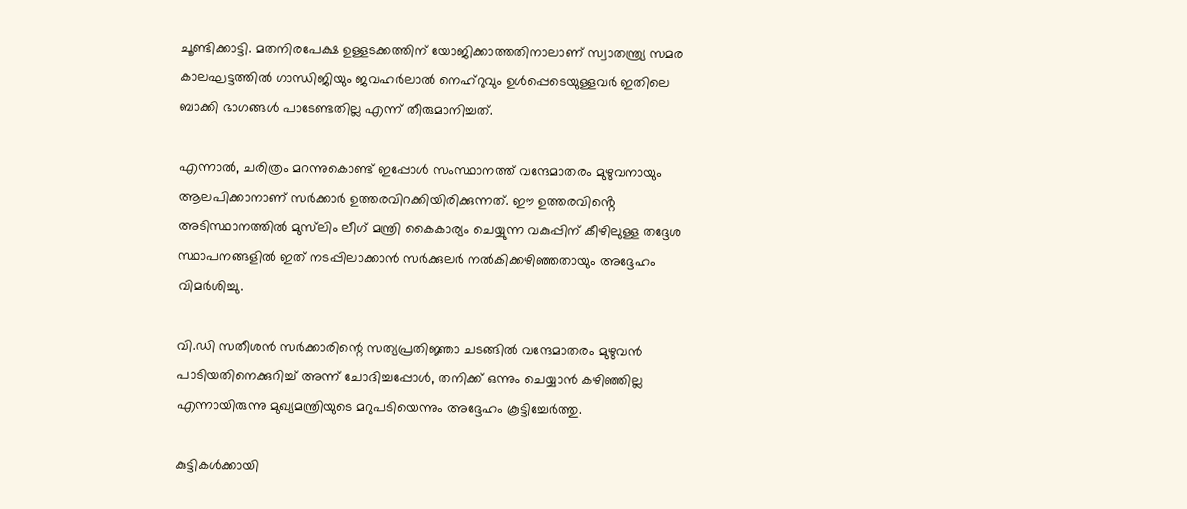ചൂണ്ടിക്കാട്ടി. മതനിരപേക്ഷ ഉള്ളടക്കത്തിന് യോജിക്കാത്തതിനാലാണ് സ്വാതന്ത്ര്യ സമര കാലഘട്ടത്തിൽ ഗാന്ധിജിയും ജവഹർലാൽ നെഹ്റുവും ഉൾപ്പെടെയുള്ളവർ ഇതിലെ ബാക്കി ഭാഗങ്ങൾ പാടേണ്ടതില്ല എന്ന് തീരുമാനിച്ചത്.

എന്നാൽ, ചരിത്രം മറന്നുകൊണ്ട് ഇപ്പോൾ സംസ്ഥാനത്ത് വന്ദേമാതരം മുഴുവനായും ആലപിക്കാനാണ് സർക്കാർ ഉത്തരവിറക്കിയിരിക്കുന്നത്. ഈ ഉത്തരവിൻ്റെ അടിസ്ഥാനത്തിൽ മുസ്‌ലിം ലീഗ് മന്ത്രി കൈകാര്യം ചെയ്യുന്ന വകുപ്പിന് കീഴിലുള്ള തദ്ദേശ സ്ഥാപനങ്ങളിൽ ഇത് നടപ്പിലാക്കാൻ സർക്കുലർ നൽകിക്കഴിഞ്ഞതായും അദ്ദേഹം വിമർശിച്ചു.

വി.ഡി സതീശൻ സർക്കാരിന്റെ സത്യപ്രതിജ്ഞാ ചടങ്ങിൽ വന്ദേമാതരം മുഴുവൻ പാടിയതിനെക്കുറിച്ച് അന്ന് ചോദിച്ചപ്പോൾ, തനിക്ക് ഒന്നും ചെയ്യാൻ കഴിഞ്ഞില്ല എന്നായിരുന്നു മുഖ്യമന്ത്രിയുടെ മറുപടിയെന്നും അദ്ദേഹം കൂട്ടിച്ചേർത്തു.

കുട്ടികൾക്കായി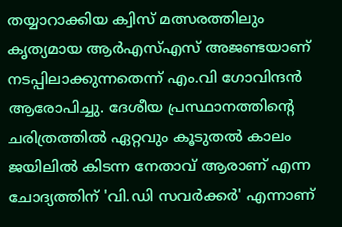തയ്യാറാക്കിയ ക്വിസ് മത്സരത്തിലും കൃത്യമായ ആർഎസ്എസ് അജണ്ടയാണ് നടപ്പിലാക്കുന്നതെന്ന് എം.വി ഗോവിന്ദൻ ആരോപിച്ചു. ദേശീയ പ്രസ്ഥാനത്തിന്റെ ചരിത്രത്തിൽ ഏറ്റവും കൂടുതൽ കാലം ജയിലിൽ കിടന്ന നേതാവ് ആരാണ് എന്ന ചോദ്യത്തിന് 'വി.ഡി സവർക്കർ' എന്നാണ്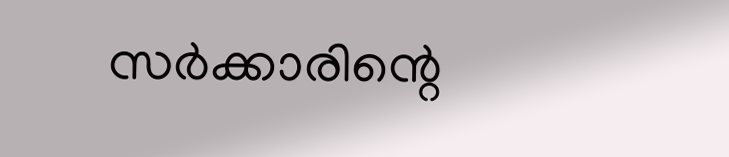സർക്കാരിന്റെ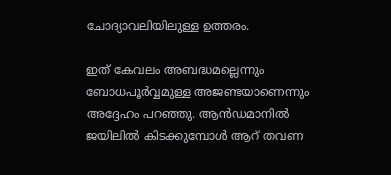ചോദ്യാവലിയിലുള്ള ഉത്തരം.

ഇത് കേവലം അബദ്ധമല്ലെന്നും ബോധപൂർവ്വമുള്ള അജണ്ടയാണെന്നും അദ്ദേഹം പറഞ്ഞു. ആൻഡമാനിൽ ജയിലിൽ കിടക്കുമ്പോൾ ആറ് തവണ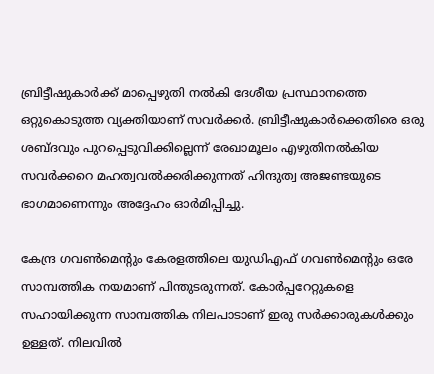ബ്രിട്ടീഷുകാർക്ക് മാപ്പെഴുതി നൽകി ദേശീയ പ്രസ്ഥാനത്തെ ഒറ്റുകൊടുത്ത വ്യക്തിയാണ് സവർക്കർ. ബ്രിട്ടീഷുകാർക്കെതിരെ ഒരു ശബ്ദവും പുറപ്പെടുവിക്കില്ലെന്ന് രേഖാമൂലം എഴുതിനൽകിയ സവർക്കറെ മഹത്വവൽക്കരിക്കുന്നത് ഹിന്ദുത്വ അജണ്ടയുടെ ഭാഗമാണെന്നും അദ്ദേഹം ഓർമിപ്പിച്ചു.

കേന്ദ്ര ഗവൺമെന്റും കേരളത്തിലെ യുഡിഎഫ് ഗവൺമെന്റും ഒരേ സാമ്പത്തിക നയമാണ് പിന്തുടരുന്നത്. കോർപ്പറേറ്റുകളെ സഹായിക്കുന്ന സാമ്പത്തിക നിലപാടാണ് ഇരു സർക്കാരുകൾക്കും ഉള്ളത്. നിലവിൽ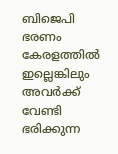ബിജെപി ഭരണം കേരളത്തിൽ ഇല്ലെങ്കിലും അവർക്ക് വേണ്ടി ഭരിക്കുന്ന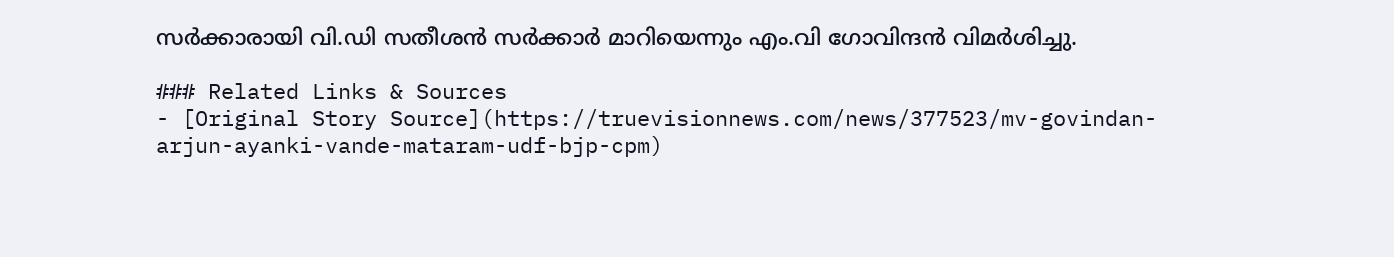സർക്കാരായി വി.ഡി സതീശൻ സർക്കാർ മാറിയെന്നും എം.വി ഗോവിന്ദൻ വിമർശിച്ചു.

### Related Links & Sources
- [Original Story Source](https://truevisionnews.com/news/377523/mv-govindan-arjun-ayanki-vande-mataram-udf-bjp-cpm)